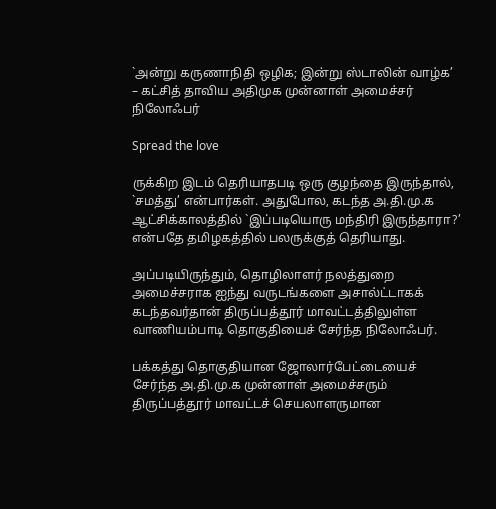`அன்று கருணாநிதி ஒழிக; இன்று ஸ்டாலின் வாழ்க’ – கட்சித் தாவிய அதிமுக முன்னாள் அமைச்சர் நிலோஃபர்

Spread the love

ருக்கிற இடம் தெரியாதபடி ஒரு குழந்தை இருந்தால், `சமத்து’ என்பார்கள். அதுபோல, கடந்த அ.தி.மு.க ஆட்சிக்காலத்தில் `இப்படியொரு மந்திரி இருந்தாரா?’ என்பதே தமிழகத்தில் பலருக்குத் தெரியாது.

அப்படியிருந்தும், தொழிலாளர் நலத்துறை அமைச்சராக ஐந்து வருடங்களை அசால்ட்டாகக் கடந்தவர்தான் திருப்பத்தூர் மாவட்டத்திலுள்ள வாணியம்பாடி தொகுதியைச் சேர்ந்த நிலோஃபர்.

பக்கத்து தொகுதியான ஜோலார்பேட்டையைச் சேர்ந்த அ.தி.மு.க முன்னாள் அமைச்சரும் திருப்பத்தூர் மாவட்டச் செயலாளருமான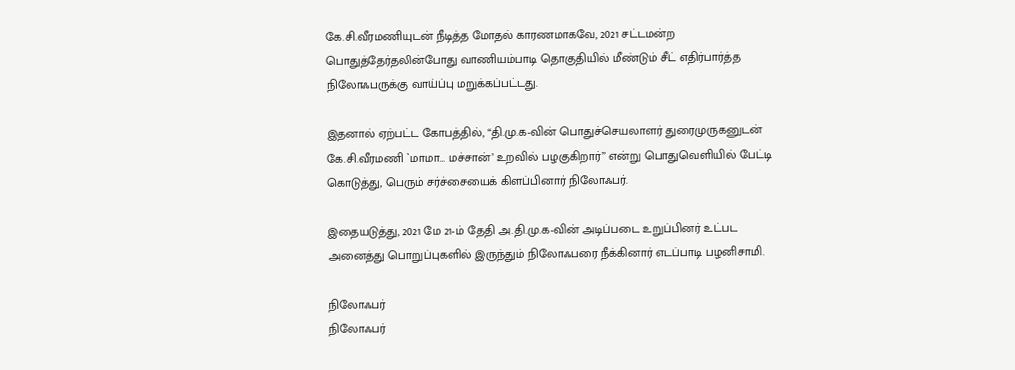கே.சி.வீரமணியுடன் நீடித்த மோதல் காரணமாகவே, 2021 சட்டமன்ற பொதுத்தேர்தலின்போது வாணியம்பாடி தொகுதியில் மீண்டும் சீட் எதிர்பார்த்த நிலோஃபருக்கு வாய்ப்பு மறுக்கப்பட்டது.

இதனால் ஏற்பட்ட கோபத்தில், “தி.மு.க-வின் பொதுச்செயலாளர் துரைமுருகனுடன் கே.சி.வீரமணி `மாமா… மச்சான்’ உறவில் பழகுகிறார்’’ என்று பொதுவெளியில் பேட்டி கொடுத்து, பெரும் சர்ச்சையைக் கிளப்பினார் நிலோஃபர்.

இதையடுத்து, 2021 மே 21-ம் தேதி அ.தி.மு.க-வின் அடிப்படை உறுப்பினர் உட்பட அனைத்து பொறுப்புகளில் இருந்தும் நிலோஃபரை நீக்கினார் எடப்பாடி பழனிசாமி.

நிலோஃபர்
நிலோஃபர்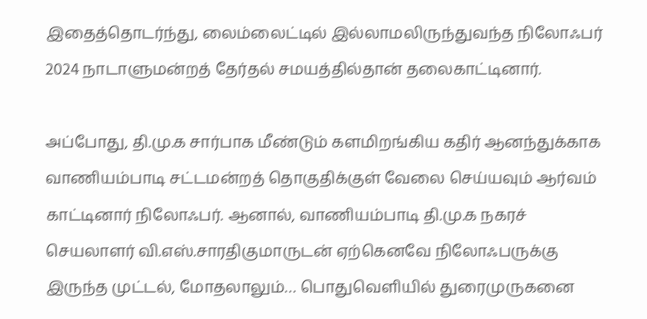இதைத்தொடர்ந்து, லைம்லைட்டில் இல்லாமலிருந்துவந்த நிலோஃபர் 2024 நாடாளுமன்றத் தேர்தல் சமயத்தில்தான் தலைகாட்டினார்.

அப்போது, தி.மு.க சார்பாக மீண்டும் களமிறங்கிய கதிர் ஆனந்துக்காக வாணியம்பாடி சட்டமன்றத் தொகுதிக்குள் வேலை செய்யவும் ஆர்வம் காட்டினார் நிலோஃபர். ஆனால், வாணியம்பாடி தி.மு.க நகரச் செயலாளர் வி.எஸ்.சாரதிகுமாருடன் ஏற்கெனவே நிலோஃபருக்கு இருந்த முட்டல், மோதலாலும்… பொதுவெளியில் துரைமுருகனை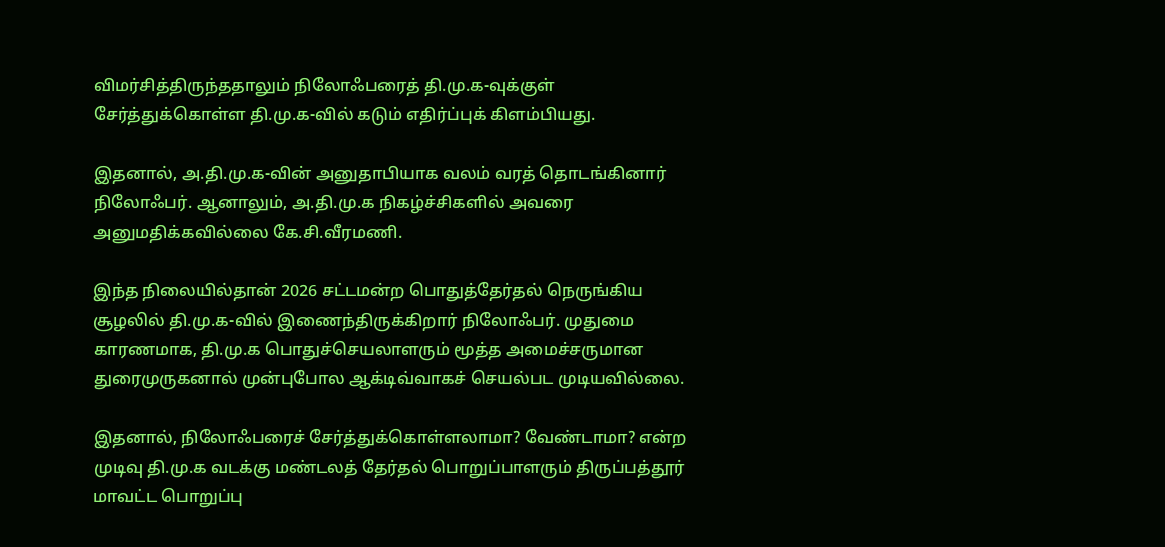விமர்சித்திருந்ததாலும் நிலோஃபரைத் தி.மு.க-வுக்குள் சேர்த்துக்கொள்ள தி.மு.க-வில் கடும் எதிர்ப்புக் கிளம்பியது.

இதனால், அ.தி.மு.க-வின் அனுதாபியாக வலம் வரத் தொடங்கினார் நிலோஃபர். ஆனாலும், அ.தி.மு.க நிகழ்ச்சிகளில் அவரை அனுமதிக்கவில்லை கே.சி.வீரமணி.

இந்த நிலையில்தான் 2026 சட்டமன்ற பொதுத்தேர்தல் நெருங்கிய சூழலில் தி.மு.க-வில் இணைந்திருக்கிறார் நிலோஃபர். முதுமை காரணமாக, தி.மு.க பொதுச்செயலாளரும் மூத்த அமைச்சருமான துரைமுருகனால் முன்புபோல ஆக்டிவ்வாகச் செயல்பட முடியவில்லை.

இதனால், நிலோஃபரைச் சேர்த்துக்கொள்ளலாமா? வேண்டாமா? என்ற முடிவு தி.மு.க வடக்கு மண்டலத் தேர்தல் பொறுப்பாளரும் திருப்பத்தூர் மாவட்ட பொறுப்பு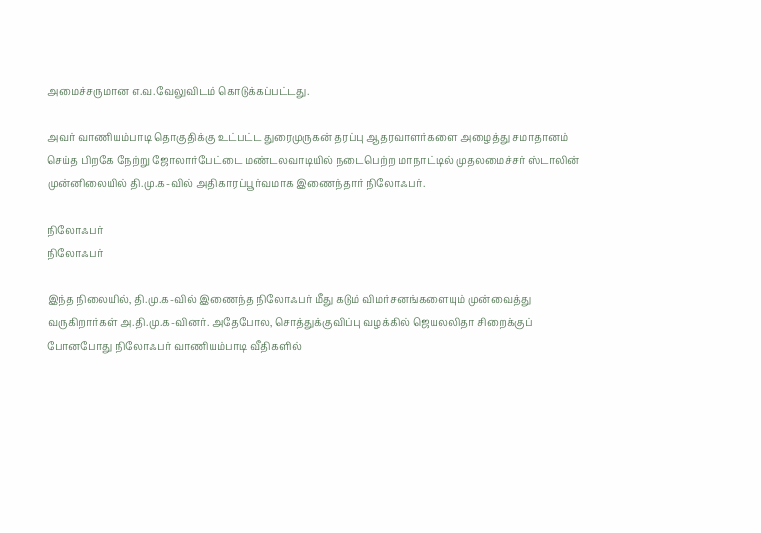அமைச்சருமான எ.வ.வேலுவிடம் கொடுக்கப்பட்டது.

அவர் வாணியம்பாடி தொகுதிக்கு உட்பட்ட துரைமுருகன் தரப்பு ஆதரவாளர்களை அழைத்து சமாதானம் செய்த பிறகே நேற்று ஜோலார்பேட்டை மண்டலவாடியில் நடைபெற்ற மாநாட்டில் முதலமைச்சர் ஸ்டாலின் முன்னிலையில் தி.மு.க-வில் அதிகாரப்பூர்வமாக இணைந்தார் நிலோஃபர்.

நிலோஃபர்
நிலோஃபர்

இந்த நிலையில், தி.மு.க-வில் இணைந்த நிலோஃபர் மீது கடும் விமர்சனங்களையும் முன்வைத்து வருகிறார்கள் அ.தி.மு.க-வினர். அதேபோல, சொத்துக்குவிப்பு வழக்கில் ஜெயலலிதா சிறைக்குப் போனபோது நிலோஃபர் வாணியம்பாடி வீதிகளில்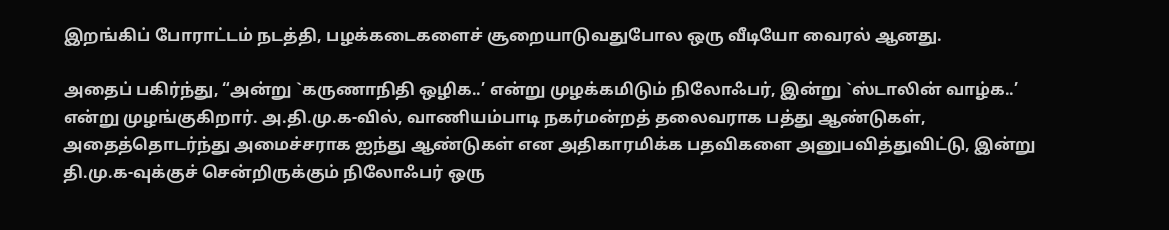இறங்கிப் போராட்டம் நடத்தி, பழக்கடைகளைச் சூறையாடுவதுபோல ஒரு வீடியோ வைரல் ஆனது.

அதைப் பகிர்ந்து, “அன்று `கருணாநிதி ஒழிக..’ என்று முழக்கமிடும் நிலோஃபர், இன்று `ஸ்டாலின் வாழ்க..’ என்று முழங்குகிறார். அ.தி.மு.க-வில், வாணியம்பாடி நகர்மன்றத் தலைவராக பத்து ஆண்டுகள், அதைத்தொடர்ந்து அமைச்சராக ஐந்து ஆண்டுகள் என அதிகாரமிக்க பதவிகளை அனுபவித்துவிட்டு, இன்று தி.மு.க-வுக்குச் சென்றிருக்கும் நிலோஃபர் ஒரு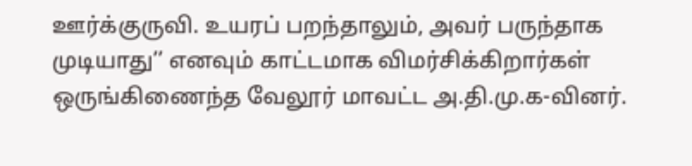ஊர்க்குருவி. உயரப் பறந்தாலும், அவர் பருந்தாக முடியாது’’ எனவும் காட்டமாக விமர்சிக்கிறார்கள் ஒருங்கிணைந்த வேலூர் மாவட்ட அ.தி.மு.க-வினர்.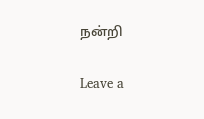நன்றி

Leave a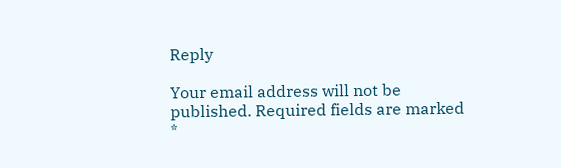Reply

Your email address will not be published. Required fields are marked *